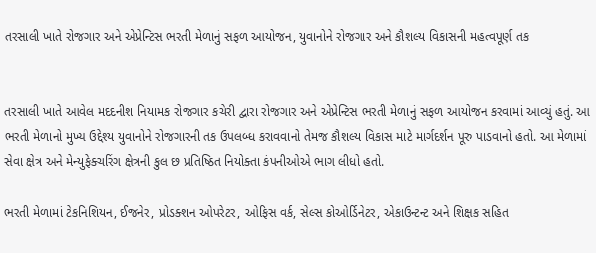તરસાલી ખાતે રોજગાર અને એપ્રેન્ટિસ ભરતી મેળાનું સફળ આયોજન, યુવાનોને રોજગાર અને કૌશલ્ય વિકાસની મહત્વપૂર્ણ તક


તરસાલી ખાતે આવેલ મદદનીશ નિયામક રોજગાર કચેરી દ્વારા રોજગાર અને એપ્રેન્ટિસ ભરતી મેળાનું સફળ આયોજન કરવામાં આવ્યું હતું. આ ભરતી મેળાનો મુખ્ય ઉદ્દેશ્ય યુવાનોને રોજગારની તક ઉપલબ્ધ કરાવવાનો તેમજ કૌશલ્ય વિકાસ માટે માર્ગદર્શન પૂરુ પાડવાનો હતો. આ મેળામાં સેવા ક્ષેત્ર અને મેન્યુફેક્ચરિંગ ક્ષેત્રની કુલ છ પ્રતિષ્ઠિત નિયોક્તા કંપનીઓએ ભાગ લીધો હતો.

ભરતી મેળામાં ટેકનિશિયન, ઈજનેર, પ્રોડક્શન ઓપરેટર, ઓફિસ વર્ક, સેલ્સ કોઓર્ડિનેટર, એકાઉન્ટન્ટ અને શિક્ષક સહિત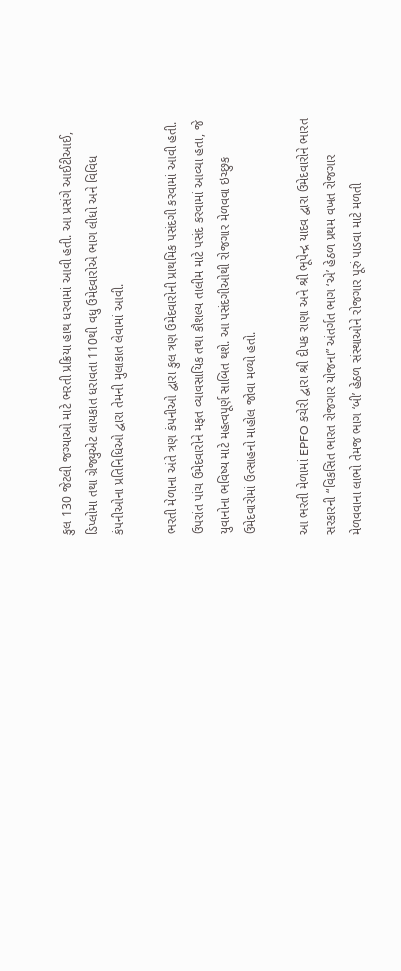કુલ 130 જેટલી જગ્યાઓ માટે ભરતી પ્રક્રિયા હાથ ધરવામાં આવી હતી. આ પ્રસંગે આઈટીઆઈ, ડિપ્લોમા તથા ગ્રેજ્યુએટ લાયકાત ધરાવતા 110થી વધુ ઉમેદવારોએ ભાગ લીધો અને વિવિધ કંપનીઓના પ્રતિનિધિઓ દ્વારા તેમની મુલાકાત લેવામાં આવી.

ભરતી મેળાના અંતે ત્રણ કંપનીઓ દ્વારા કુલ ત્રણ ઉમેદવારોની પ્રાથમિક પસંદગી કરવામાં આવી હતી. ઉપરાંત પાંચ ઉમેદવારોને મફત વ્યાવસાયિક તથા કૌશલ્ય તાલીમ માટે પસંદ કરવામાં આવ્યા હતા, જે યુવાનોના ભવિષ્ય માટે મહત્વપૂર્ણ સાબિત થશે. આ પસંદગીઓથી રોજગાર મેળવવા ઇચ્છુક ઉમેદવારોમાં ઉત્સાહનો માહોલ જોવા મળ્યો હતો.

આ ભરતી મેળામાં EPFO કચેરી દ્વારા શ્રી દીપક રાણા અને શ્રી ભૂપેન્દ્ર યાદવ દ્વારા ઉમેદવારોને ભારત સરકારની “વિકસિત ભારત રોજગાર યોજના” અંતર્ગત ભાગ ‘એ’ હેઠળ પ્રથમ વખત રોજગાર મેળવવાના લાભો તેમજ ભાગ ‘બી’ હેઠળ સંસ્થાઓને રોજગાર પૂરું પાડવા માટે મળતી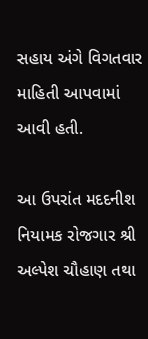સહાય અંગે વિગતવાર માહિતી આપવામાં આવી હતી.

આ ઉપરાંત મદદનીશ નિયામક રોજગાર શ્રી અલ્પેશ ચૌહાણ તથા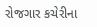રોજગાર કચેરીના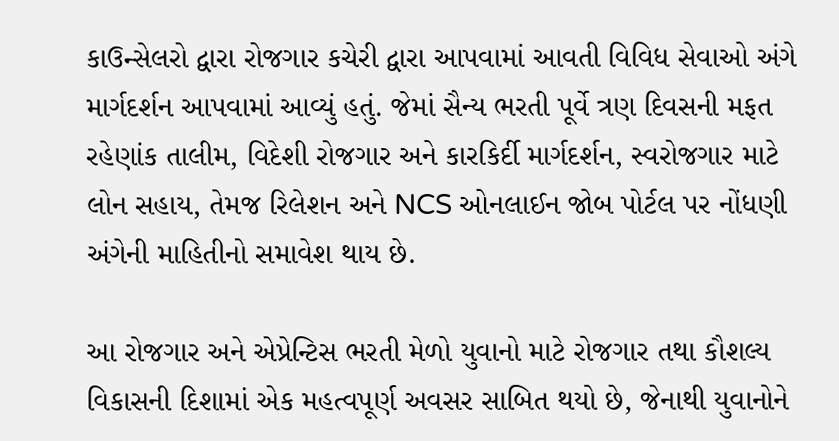કાઉન્સેલરો દ્વારા રોજગાર કચેરી દ્વારા આપવામાં આવતી વિવિધ સેવાઓ અંગે માર્ગદર્શન આપવામાં આવ્યું હતું. જેમાં સૈન્ય ભરતી પૂર્વે ત્રણ દિવસની મફત રહેણાંક તાલીમ, વિદેશી રોજગાર અને કારકિર્દી માર્ગદર્શન, સ્વરોજગાર માટે લોન સહાય, તેમજ રિલેશન અને NCS ઓનલાઈન જોબ પોર્ટલ પર નોંધણી અંગેની માહિતીનો સમાવેશ થાય છે.

આ રોજગાર અને એપ્રેન્ટિસ ભરતી મેળો યુવાનો માટે રોજગાર તથા કૌશલ્ય વિકાસની દિશામાં એક મહત્વપૂર્ણ અવસર સાબિત થયો છે, જેનાથી યુવાનોને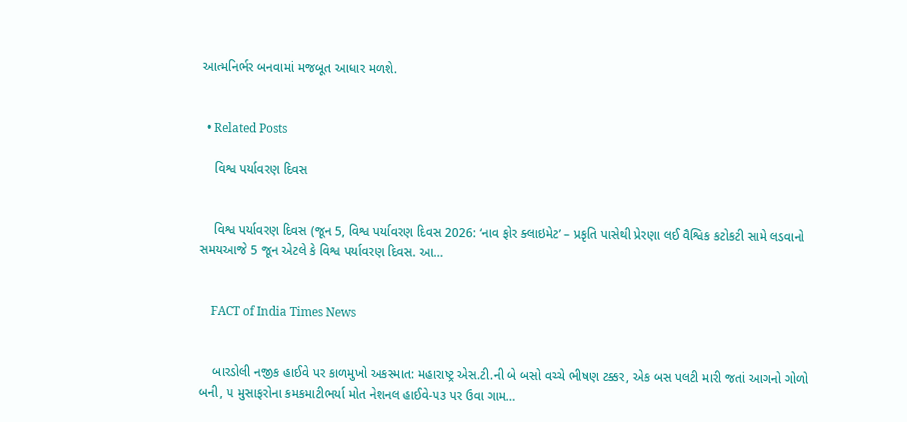આત્મનિર્ભર બનવામાં મજબૂત આધાર મળશે.


  • Related Posts

    વિશ્વ પર્યાવરણ દિવસ


    વિશ્વ પર્યાવરણ દિવસ (જૂન 5, વિશ્વ પર્યાવરણ દિવસ 2026: ‘નાવ ફોર ક્લાઇમેટ’ – પ્રકૃતિ પાસેથી પ્રેરણા લઈ વૈશ્વિક કટોકટી સામે લડવાનો સમયઆજે 5 જૂન એટલે કે વિશ્વ પર્યાવરણ દિવસ. આ…


    FACT of India Times News


    બારડોલી નજીક હાઈવે પર કાળમુખો અકસ્માત: મહારાષ્ટ્ર એસ.ટી.ની બે બસો વચ્ચે ભીષણ ટક્કર, એક બસ પલટી મારી જતાં આગનો ગોળો બની, ૫ મુસાફરોના કમકમાટીભર્યા મોત નેશનલ હાઈવે-૫૩ પર ઉવા ગામ…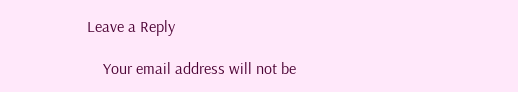Leave a Reply

    Your email address will not be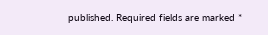published. Required fields are marked *